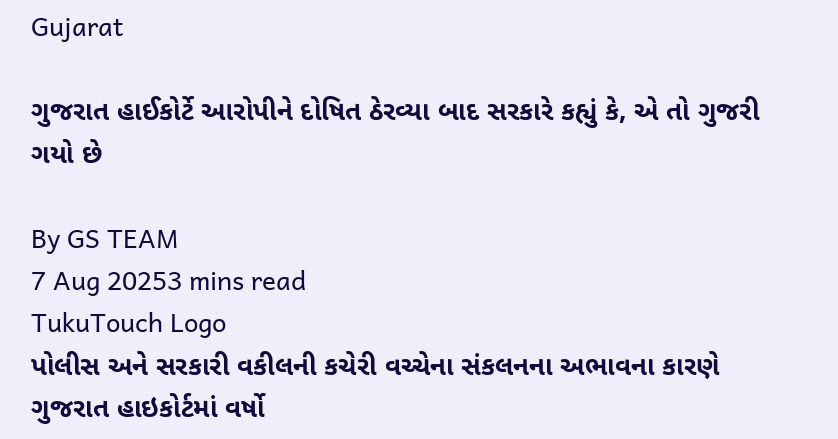Gujarat

ગુજરાત હાઈકોર્ટે આરોપીને દોષિત ઠેરવ્યા બાદ સરકારે કહ્યું કે, એ તો ગુજરી ગયો છે

By GS TEAM
7 Aug 20253 mins read
TukuTouch Logo
પોલીસ અને સરકારી વકીલની કચેરી વચ્ચેના સંકલનના અભાવના કારણે ગુજરાત હાઇકોર્ટમાં વર્ષો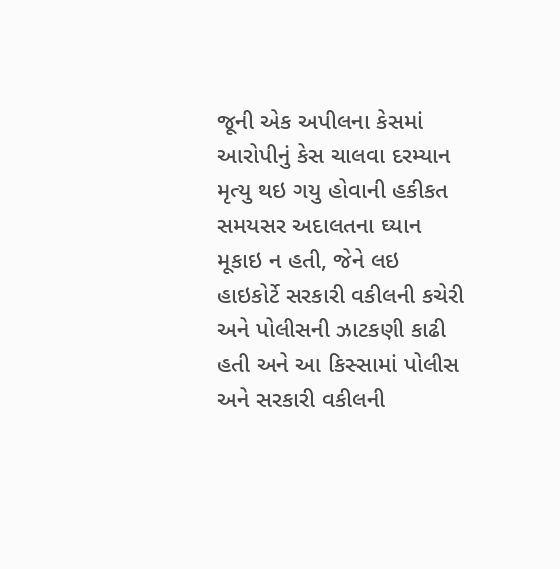જૂની એક અપીલના કેસમાં આરોપીનું કેસ ચાલવા દરમ્યાન મૃત્યુ થઇ ગયુ હોવાની હકીકત સમયસર અદાલતના ઘ્યાન મૂકાઇ ન હતી, જેને લઇ હાઇકોર્ટે સરકારી વકીલની કચેરી અને પોલીસની ઝાટકણી કાઢી હતી અને આ કિસ્સામાં પોલીસ અને સરકારી વકીલની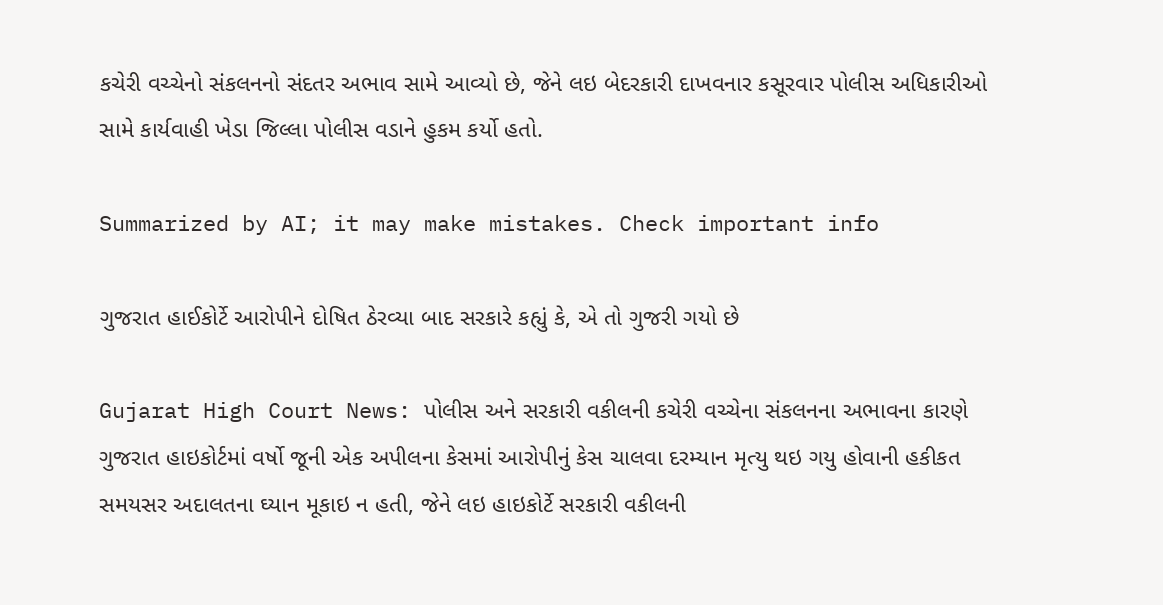કચેરી વચ્ચેનો સંકલનનો સંદતર અભાવ સામે આવ્યો છે, જેને લઇ બેદરકારી દાખવનાર કસૂરવાર પોલીસ અધિકારીઓ સામે કાર્યવાહી ખેડા જિલ્લા પોલીસ વડાને હુકમ કર્યો હતો.

Summarized by AI; it may make mistakes. Check important info

ગુજરાત હાઈકોર્ટે આરોપીને દોષિત ઠેરવ્યા બાદ સરકારે કહ્યું કે, એ તો ગુજરી ગયો છે

Gujarat High Court News: પોલીસ અને સરકારી વકીલની કચેરી વચ્ચેના સંકલનના અભાવના કારણે ગુજરાત હાઇકોર્ટમાં વર્ષો જૂની એક અપીલના કેસમાં આરોપીનું કેસ ચાલવા દરમ્યાન મૃત્યુ થઇ ગયુ હોવાની હકીકત સમયસર અદાલતના ઘ્યાન મૂકાઇ ન હતી, જેને લઇ હાઇકોર્ટે સરકારી વકીલની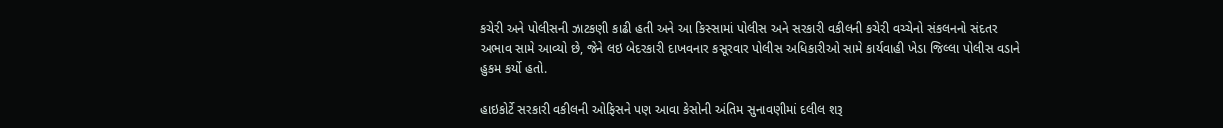કચેરી અને પોલીસની ઝાટકણી કાઢી હતી અને આ કિસ્સામાં પોલીસ અને સરકારી વકીલની કચેરી વચ્ચેનો સંકલનનો સંદતર અભાવ સામે આવ્યો છે, જેને લઇ બેદરકારી દાખવનાર કસૂરવાર પોલીસ અધિકારીઓ સામે કાર્યવાહી ખેડા જિલ્લા પોલીસ વડાને હુકમ કર્યો હતો.

હાઇકોર્ટે સરકારી વકીલની ઓફિસને પણ આવા કેસોની અંતિમ સુનાવણીમાં દલીલ શરૂ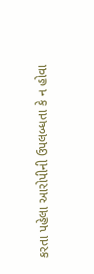કરતા પહેલા આરોપીની ઉપલબ્ધતા કે ન હોવા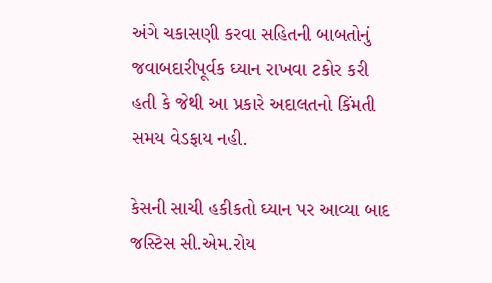અંગે ચકાસણી કરવા સહિતની બાબતોનું જવાબદારીપૂર્વક ઘ્યાન રાખવા ટકોર કરી હતી કે જેથી આ પ્રકારે અદાલતનો કિંમતી સમય વેડફાય નહી.

કેસની સાચી હકીકતો ઘ્યાન પર આવ્યા બાદ જસ્ટિસ સી.એમ.રોય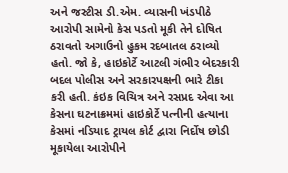અને જસ્ટીસ ડી.એમ. વ્યાસની ખંડપીઠે આરોપી સામેનો કેસ પડતો મૂકી તેને દોષિત ઠરાવતો અગાઉનો હુકમ રદબાતલ ઠરાવ્યો હતો. જો કે, હાઇકોર્ટે આટલી ગંભીર બેદરકારી બદલ પોલીસ અને સરકારપક્ષની ભારે ટીકા કરી હતી. કંઇક વિચિત્ર અને રસપ્રદ એવા આ કેસના ઘટનાક્રમમાં હાઇકોર્ટે પત્નીની હત્યાના કેસમાં નડિયાદ ટ્રાયલ કોર્ટ દ્વારા નિર્દોષ છોડી મૂકાયેલા આરોપીને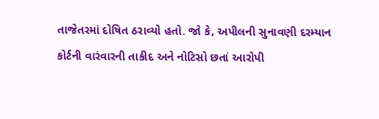તાજેતરમાં દોષિત ઠરાવ્યો હતો. જો કે, અપીલની સુનાવણી દરમ્યાન કોર્ટની વારંવારની તાકીદ અને નોટિસો છતાં આરોપી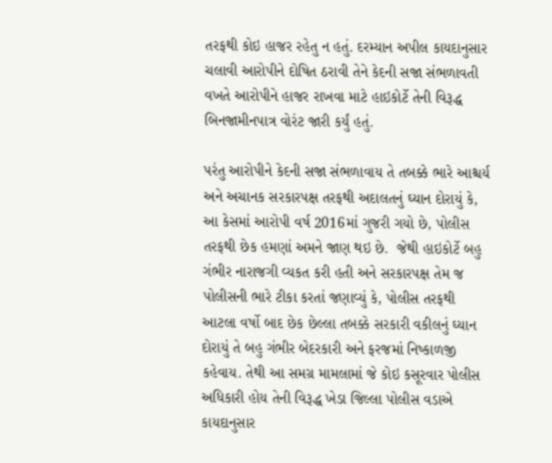તરફથી કોઇ હાજર રહેતુ ન હતું. દરમ્યાન અપીલ કાયદાનુસાર ચલાવી આરોપીને દોષિત ઠરાવી તેને કેદની સજા સંભળાવતી વખતે આરોપીને હાજર રાખવા માટે હાઇકોર્ટે તેની વિરૂદ્ધ બિનજામીનપાત્ર વોરંટ જારી કર્યું હતું.

પરંતુ આરોપીને કેદની સજા સંભળાવાય તે તબક્કે ભારે આશ્ચર્ય અને અચાનક સરકારપક્ષ તરફથી અદાલતનું ઘ્યાન દોરાયું કે, આ કેસમાં આરોપી વર્ષ 2016માં ગુજરી ગયો છે, પોલીસ તરફથી છેક હમણાં અમને જાણ થઇ છે.  જેથી હાઇકોર્ટે બહુ ગંભીર નારાજગી વ્યકત કરી હતી અને સરકારપક્ષ તેમ જ પોલીસની ભારે ટીકા કરતાં જણાવ્યું કે, પોલીસ તરફથી આટલા વર્ષો બાદ છેક છેલ્લા તબક્કે સરકારી વકીલનું ઘ્યાન દોરાયું તે બહુ ગંભીર બેદરકારી અને ફરજમાં નિષ્કાળજી કહેવાય. તેથી આ સમગ્ર મામલામાં જે કોઇ કસૂરવાર પોલીસ અધિકારી હોય તેની વિરૂદ્ધ ખેડા જિલ્લા પોલીસ વડાએ કાયદાનુસાર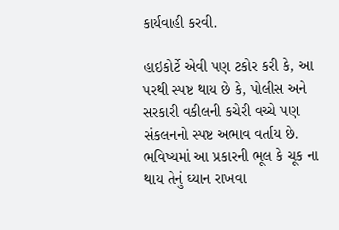કાર્યવાહી કરવી.

હાઇકોર્ટે એવી પણ ટકોર કરી કે, આ પરથી સ્પષ્ટ થાય છે કે, પોલીસ અને સરકારી વકીલની કચેરી વચ્ચે પણ સંકલનનો સ્પષ્ટ અભાવ વર્તાય છે. ભવિષ્યમાં આ પ્રકારની ભૂલ કે ચૂક ના થાય તેનું ઘ્યાન રાખવા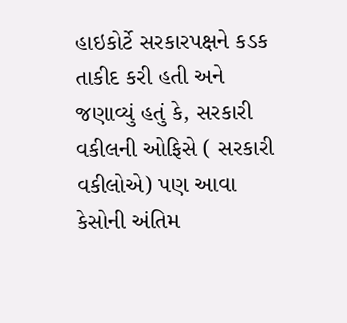હાઇકોર્ટે સરકારપક્ષને કડક તાકીદ કરી હતી અને જણાવ્યું હતું કે, સરકારી વકીલની ઓફિસે ( સરકારી વકીલોએ) પણ આવા કેસોની અંતિમ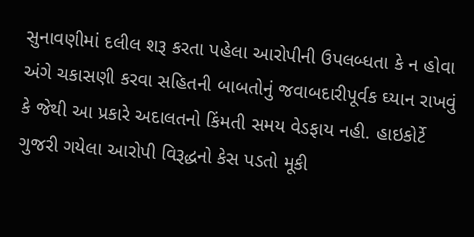સુનાવણીમાં દલીલ શરૂ કરતા પહેલા આરોપીની ઉપલબ્ધતા કે ન હોવા અંગે ચકાસણી કરવા સહિતની બાબતોનું જવાબદારીપૂર્વક ઘ્યાન રાખવું કે જેથી આ પ્રકારે અદાલતનો કિંમતી સમય વેડફાય નહી. હાઇકોર્ટે ગુજરી ગયેલા આરોપી વિરૂદ્ધનો કેસ પડતો મૂકી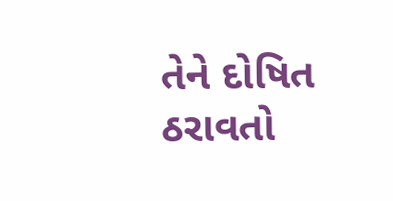તેને દોષિત ઠરાવતો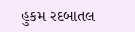હુકમ રદબાતલ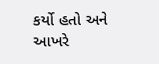કર્યો હતો અને આખરે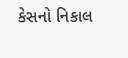કેસનો નિકાલ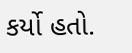કર્યો હતો.